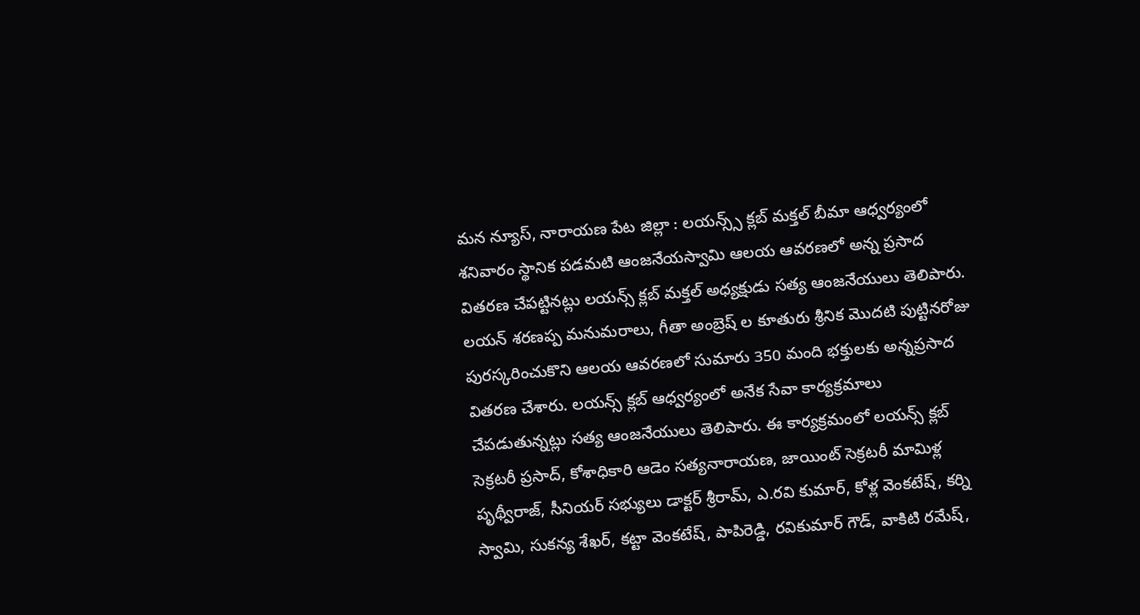మన న్యూస్, నారాయణ పేట జిల్లా : లయన్స్స్ క్లబ్ మక్తల్ బీమా ఆధ్వర్యంలో శనివారం స్థానిక పడమటి ఆంజనేయస్వామి ఆలయ ఆవరణలో అన్న ప్రసాద వితరణ చేపట్టినట్లు లయన్స్ క్లబ్ మక్తల్ అధ్యక్షుడు సత్య ఆంజనేయులు తెలిపారు. లయన్ శరణప్ప మనుమరాలు, గీతా అంబ్రెష్ ల కూతురు శ్రీనిక మొదటి పుట్టినరోజు పురస్కరించుకొని ఆలయ ఆవరణలో సుమారు 350 మంది భక్తులకు అన్నప్రసాద వితరణ చేశారు. లయన్స్ క్లబ్ ఆధ్వర్యంలో అనేక సేవా కార్యక్రమాలు చేపడుతున్నట్లు సత్య ఆంజనేయులు తెలిపారు. ఈ కార్యక్రమంలో లయన్స్ క్లబ్ సెక్రటరీ ప్రసాద్, కోశాధికారి ఆడెం సత్యనారాయణ, జాయింట్ సెక్రటరీ మామిళ్ల పృథ్వీరాజ్, సీనియర్ సభ్యులు డాక్టర్ శ్రీరామ్, ఎ.రవి కుమార్, కోళ్ల వెంకటేష్, కర్ని స్వామి, సుకన్య శేఖర్, కట్టా వెంకటేష్, పాపిరెడ్డి, రవికుమార్ గౌడ్, వాకిటి రమేష్,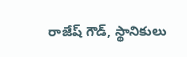రాజేష్ గౌడ్, స్థానికులు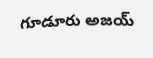గూడూరు అజయ్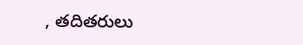, తదితరులు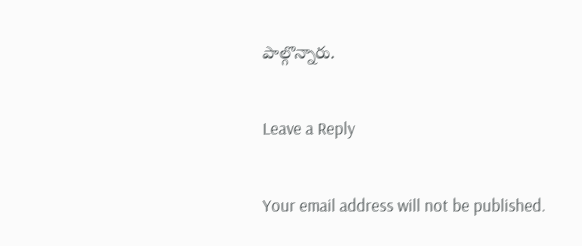పాల్గొన్నారు.

Leave a Reply

Your email address will not be published.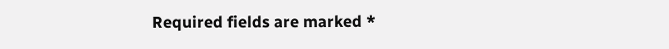Required fields are marked *